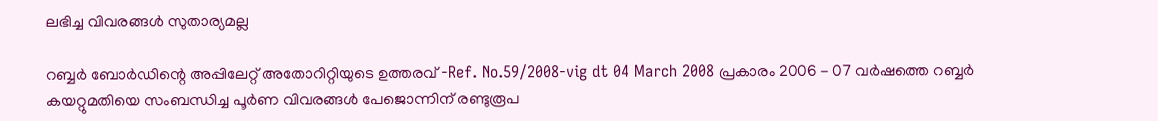ലഭിച്ച വിവരങ്ങള്‍ സുതാര്യമല്ല

റബ്ബര്‍ ബോര്‍ഡിന്റെ അപ്പിലേറ്റ് അതോറിറ്റിയുടെ ഉത്തരവ് -Ref. No.59/2008-vig dt 04 March 2008 പ്രകാരം 2006 - 07 വര്‍ഷത്തെ റബ്ബര്‍ കയറ്റുമതിയെ സംബന്ധിച്ച പൂര്‍ണ വിവരങ്ങള്‍ പേജൊന്നിന് രണ്ടുരൂപ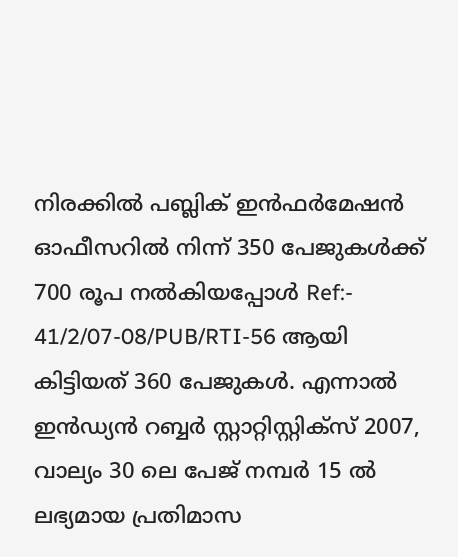നിരക്കില്‍ പബ്ലിക് ഇന്‍ഫര്‍മേഷന്‍ ഓഫീസറില്‍ നിന്ന് 350 പേജുകള്‍ക്ക് 700 രൂപ നല്‍കിയപ്പോള്‍ Ref:- 41/2/07-08/PUB/RTI-56 ആയി കിട്ടിയത് 360 പേജുകള്‍. എന്നാല്‍ ഇന്‍ഡ്യന്‍ റബ്ബര്‍ സ്റ്റാറ്റിസ്റ്റിക്സ് 2007, വാല്യം 30 ലെ പേജ് നമ്പര്‍ 15 ല്‍ ലഭ്യമായ പ്രതിമാസ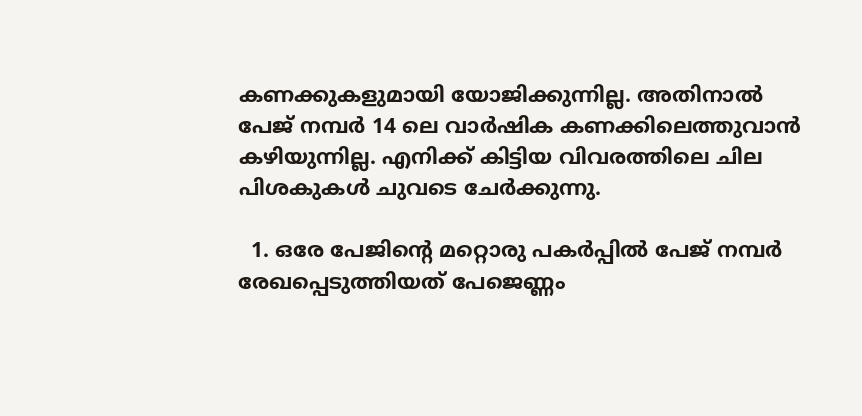കണക്കുകളുമായി യോജിക്കുന്നില്ല. അതിനാല്‍ പേജ് നമ്പര്‍ 14 ലെ വാര്‍ഷിക കണക്കിലെത്തുവാന്‍ കഴിയുന്നില്ല. എനിക്ക് കിട്ടിയ വിവരത്തിലെ ചില പിശകുകള്‍ ചുവടെ ചേര്‍ക്കുന്നു.

  1. ഒരേ പേജിന്റെ മറ്റൊരു പകര്‍പ്പില്‍ പേജ് നമ്പര്‍ രേഖപ്പെടുത്തിയത് പേജെണ്ണം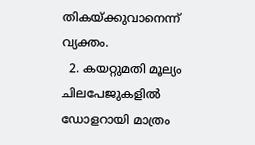തികയ്ക്കുവാനെന്ന് വ്യക്തം.
  2. കയറ്റുമതി മൂല്യം ചിലപേജുകളില്‍ ഡോളറായി മാത്രം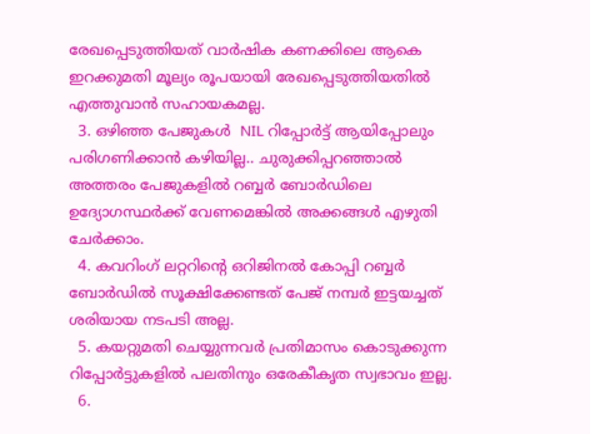രേഖപ്പെടുത്തിയത് വാര്‍ഷിക കണക്കിലെ ആകെ ഇറക്കുമതി മൂല്യം രൂപയായി രേഖപ്പെടുത്തിയതില്‍ എത്തുവാന്‍ സഹായകമല്ല.
  3. ഒഴിഞ്ഞ പേജുകള്‍  NIL റിപ്പോര്‍ട്ട് ആയിപ്പോലും പരിഗണിക്കാന്‍ കഴിയില്ല.. ചുരുക്കിപ്പറഞ്ഞാല്‍ അത്തരം പേജുകളില്‍ റബ്ബര്‍ ബോര്‍ഡിലെ ഉദ്യോഗസ്ഥര്‍ക്ക് വേണമെങ്കില്‍ അക്കങ്ങള്‍ എഴുതി ചേര്‍ക്കാം.
  4. കവറിംഗ് ലറ്ററിന്റെ ഒറിജിനല്‍ കോപ്പി റബ്ബര്‍ ബോര്‍ഡില്‍ സൂക്ഷിക്കേണ്ടത് പേജ് നമ്പര്‍ ഇട്ടയച്ചത് ശരിയായ നടപടി അല്ല.
  5. കയറ്റുമതി ചെയ്യുന്നവര്‍ പ്രതിമാസം കൊടുക്കുന്ന റിപ്പോര്‍ട്ടുകളില്‍ പലതിനും ഒരേകീകൃത സ്വഭാവം ഇല്ല.
  6.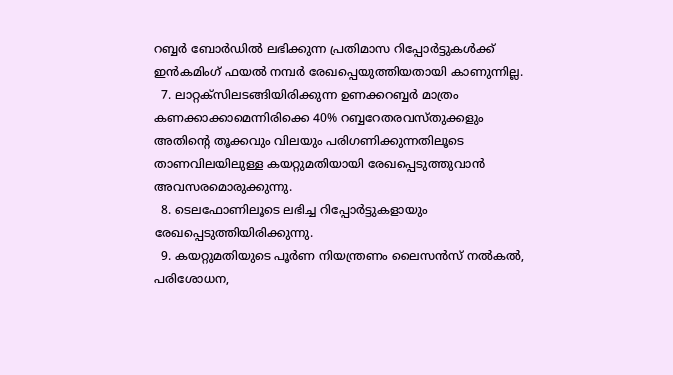റബ്ബര്‍ ബോര്‍ഡില്‍ ലഭിക്കുന്ന പ്രതിമാസ റിപ്പോര്‍ട്ടുകള്‍ക്ക് ഇന്‍കമിംഗ് ഫയല്‍ നമ്പര്‍ രേഖപ്പെയുത്തിയതായി കാണുന്നില്ല.
  7. ലാറ്റക്സിലടങ്ങിയിരിക്കുന്ന ഉണക്കറബ്ബര്‍ മാത്രം കണക്കാക്കാമെന്നിരിക്കെ 40% റബ്ബറേതരവസ്തുക്കളും അതിന്റെ തൂക്കവും വിലയും പരിഗണിക്കുന്നതിലൂടെ താണവിലയിലുള്ള കയറ്റുമതിയായി രേഖപ്പെടുത്തുവാന്‍ അവസരമൊരുക്കുന്നു.
  8. ടെലഫോണിലൂടെ ലഭിച്ച റിപ്പോര്‍ട്ടുകളായും രേഖപ്പെടുത്തിയിരിക്കുന്നു.
  9. കയറ്റുമതിയുടെ പൂര്‍ണ നിയന്ത്രണം ലൈസന്‍സ് നല്‍കല്‍, പരിശോധന,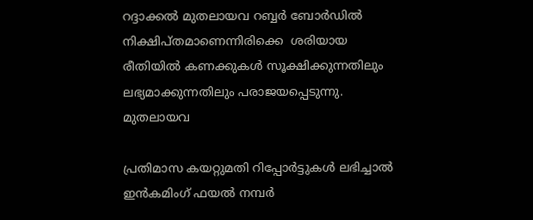റദ്ദാക്കല്‍ മുതലായവ റബ്ബര്‍ ബോര്‍ഡില്‍ നിക്ഷിപ്തമാണെന്നിരിക്കെ  ശരിയായ രീതിയില്‍ കണക്കുകള്‍ സൂക്ഷിക്കുന്നതിലും ലഭ്യമാക്കുന്നതിലും പരാജയപ്പെടുന്നു. മുതലായവ

പ്രതിമാസ കയറ്റുമതി റിപ്പോര്‍ട്ടുകള്‍ ലഭിച്ചാല്‍ ഇന്‍കമിംഗ് ഫയല്‍ നമ്പര്‍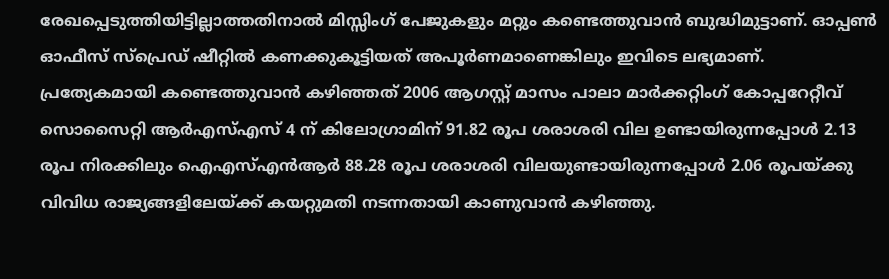രേഖപ്പെടുത്തിയിട്ടില്ലാത്തതിനാല്‍ മിസ്സിംഗ് പേജുകളും മറ്റും കണ്ടെത്തുവാന്‍ ബുദ്ധിമുട്ടാണ്. ഓപ്പണ്‍ ഓഫീസ് സ്പ്രെഡ് ഷീറ്റില്‍ കണക്കുകൂട്ടിയത് അപൂര്‍ണമാണെങ്കിലും ഇവിടെ ലഭ്യമാണ്.  പ്രത്യേകമായി കണ്ടെത്തുവാന്‍ കഴിഞ്ഞത് 2006 ആഗസ്റ്റ് മാസം പാലാ മാര്‍ക്കറ്റിംഗ് കോപ്പറേറ്റീവ് സൊസൈറ്റി ആര്‍എസ്എസ് 4 ന് കിലോഗ്രാമിന് 91.82 രൂപ ശരാശരി വില ഉണ്ടായിരുന്നപ്പോള്‍ 2.13 രൂപ നിരക്കിലും ഐഎസ്എന്‍ആര്‍ 88.28 രൂപ ശരാശരി വിലയുണ്ടായിരുന്നപ്പോള്‍ 2.06 രൂപയ്ക്കു വിവിധ രാജ്യങ്ങളിലേയ്ക്ക് കയറ്റുമതി നടന്നതായി കാണുവാന്‍ കഴിഞ്ഞു.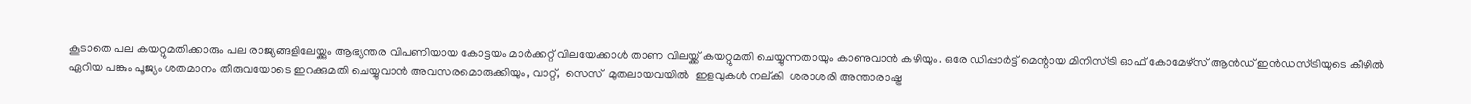കൂടാതെ പല കയറ്റുമതിക്കാരും പല രാജ്യങ്ങളിലേയ്ക്കും ആഭ്യന്തര വിപണിയായ കോട്ടയം മാര്‍ക്കറ്റ് വിലയേക്കാള്‍ താണ വിലയ്ക്ക് കയറ്റുമതി ചെയ്യുന്നതായും കാണുവാന്‍ കഴിയും. ഒരേ ഡിപ്പാര്‍ട്ട് മെന്റായ മിനിസ്ട്രി ഓഫ് കോമേഴ്സ് ആന്‍ഡ് ഇന്‍ഡസ്ട്രിയുടെ കീഴില്‍ ഏറിയ പങ്കും പൂജ്യം ശതമാനം തീരുവയോടെ ഇറക്കുമതി ചെയ്യുവാന്‍ അവസരമൊരുക്കിയും, വാറ്റ്,  സെസ്  മുതലായവയില്‍  ഇളവുകള്‍ നല്കി  ശരാശരി അന്താരാഷ്ട്ര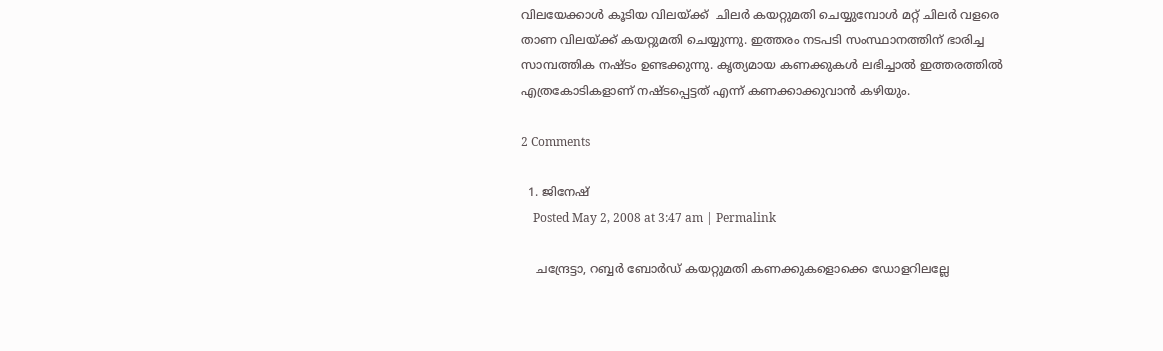വിലയേക്കാള്‍ കൂടിയ വിലയ്ക്ക്  ചിലര്‍ കയറ്റുമതി ചെയ്യുമ്പോള്‍ മറ്റ് ചിലര്‍ വളരെ താണ വിലയ്ക്ക് കയറ്റുമതി ചെയ്യുന്നു. ഇത്തരം നടപടി സംസ്ഥാനത്തിന് ഭാരിച്ച സാമ്പത്തിക നഷ്ടം ഉണ്ടക്കുന്നു. കൃത്യമായ കണക്കുകള്‍ ലഭിച്ചാല്‍ ഇത്തരത്തില്‍ എത്രകോടികളാണ് നഷ്ടപ്പെട്ടത് എന്ന് കണക്കാക്കുവാന്‍ കഴിയും.

2 Comments

  1. ജിനേഷ്
    Posted May 2, 2008 at 3:47 am | Permalink

    ചന്ദ്രേട്ടാ, റബ്ബര്‍ ബോര്‍ഡ് കയറ്റുമതി കണക്കുകളൊക്കെ ഡോളറിലല്ലേ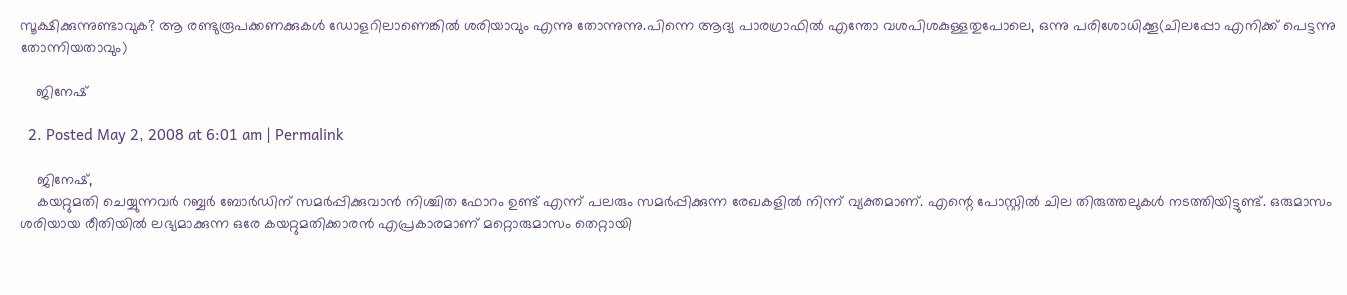സൂക്ഷിക്കുന്നുണ്ടാവുക? ആ രണ്ടുരൂപക്കണക്കുകള്‍ ഡോളറിലാണെങ്കില്‍ ശരിയാവും എന്നു തോന്നുന്നു.പിന്നെ ആദ്യ പാരഗ്രാഫില്‍ എന്തോ വശപിശകുള്ളതുപോലെ, ഒന്നു പരിശോധിക്കൂ(ചിലപ്പോ എനിക്ക് പെട്ടന്നു തോന്നിയതാവും)

    ജിനേഷ്

  2. Posted May 2, 2008 at 6:01 am | Permalink

    ജിനേഷ്,
    കയറ്റുമതി ചെയ്യുന്നവര്‍ റബ്ബര്‍ ബോര്‍ഡിന് സമര്‍പ്പിക്കുവാന്‍ നിശ്ചിത ഫോറം ഉണ്ട് എന്ന് പലരും സമര്‍പ്പിക്കുന്ന രേഖകളില്‍ നിന്ന് വ്യക്തമാണ്. എന്റെ പോസ്റ്റില്‍ ചില തിരുത്തലുകള്‍ നടത്തിയിട്ടുണ്ട്. ഒരുമാസം ശരിയായ രീതിയില്‍ ലഭ്യമാക്കുന്ന ഒരേ കയറ്റുമതിക്കാരന്‍ എപ്രകാരമാണ് മറ്റൊരുമാസം തെറ്റായി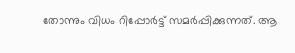തോന്നും വിധം റിപ്പോര്‍ട്ട് സമര്‍പ്പിക്കുന്നത്. ആ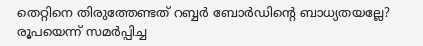തെറ്റിനെ തിരുത്തേണ്ടത് റബ്ബര്‍ ബോര്‍ഡിന്റെ ബാധ്യതയല്ലേ? രൂപയെന്ന് സമര്‍പ്പിച്ച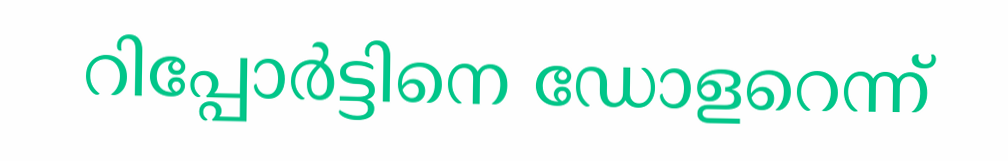റിപ്പോര്‍ട്ടിനെ ഡോളറെന്ന്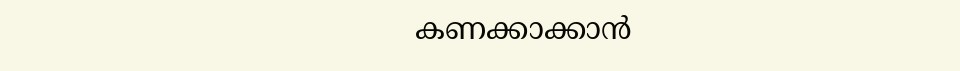കണക്കാക്കാന്‍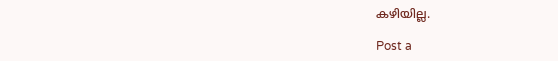കഴിയില്ല.

Post a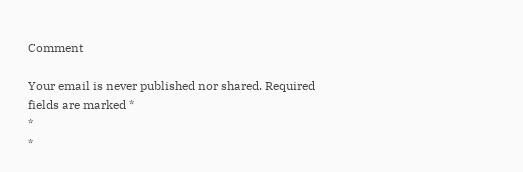Comment

Your email is never published nor shared. Required fields are marked *
*
*